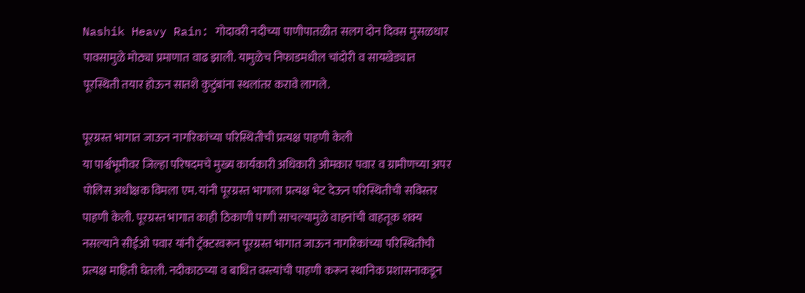Nashik Heavy Rain: गोदावरी नदीच्या पाणीपातळीत सलग दोन दिवस मुसळधार पावसामुळे मोठ्या प्रमाणात वाढ झाली. यामुळेच निफाडमधील चांदोरी व सायखेड्यात पूरस्थिती तयार होऊन सातशे कुटुंबांना स्थलांतर करावे लागले.

पूरग्रस्त भागात जाऊन नागरिकांच्या परिस्थितीची प्रत्यक्ष पाहणी केली
या पार्श्वभूमीवर जिल्हा परिषदमचे मुख्य कार्यकारी अधिकारी ओमकार पवार व ग्रामीणच्या अपर पोलिस अधीक्षक विमला एम. यांनी पूरग्रस्त भागाला प्रत्यक्ष भेट देऊन परिस्थितीची सविस्तर पाहणी केली. पूरग्रस्त भागात काही ठिकाणी पाणी साचल्यामुळे वाहनांची वाहतूक शक्य नसल्याने सीईओ पवार यांनी ट्रॅक्टरवरून पूरग्रस्त भागात जाऊन नागरिकांच्या परिस्थितीची प्रत्यक्ष माहिती घेतली. नदीकाठच्या व बाधित वस्त्यांची पाहणी करून स्थानिक प्रशासनाकडून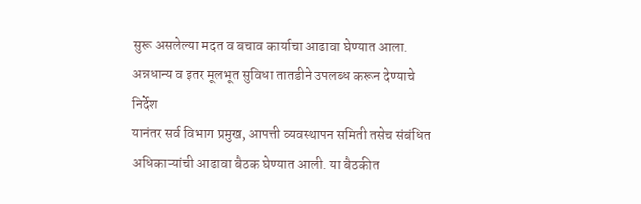सुरू असलेल्या मदत व बचाव कार्याचा आढावा घेण्यात आला.
अन्नधान्य व इतर मूलभूत सुविधा तातडीने उपलब्ध करून देण्याचे निर्देश
यानंतर सर्व विभाग प्रमुख, आपत्ती व्यवस्थापन समिती तसेच संबंधित अधिकाऱ्यांची आढावा बैठक घेण्यात आली. या बैठकीत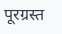पूरग्रस्त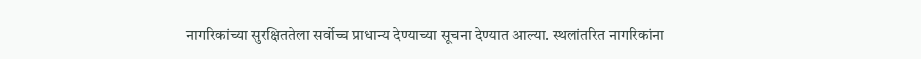नागरिकांच्या सुरक्षिततेला सर्वोच्च प्राधान्य देण्याच्या सूचना देण्यात आल्या. स्थलांतरित नागरिकांना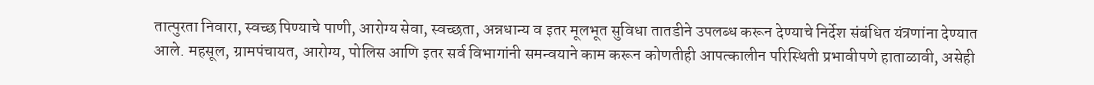तात्पुरता निवारा, स्वच्छ पिण्याचे पाणी, आरोग्य सेवा, स्वच्छता, अन्नधान्य व इतर मूलभूत सुविधा तातडीने उपलब्ध करून देण्याचे निर्देश संबंधित यंत्रणांना देण्यात आले. महसूल, ग्रामपंचायत, आरोग्य, पोलिस आणि इतर सर्व विभागांनी समन्वयाने काम करून कोणतीही आपत्कालीन परिस्थिती प्रभावीपणे हाताळावी, असेही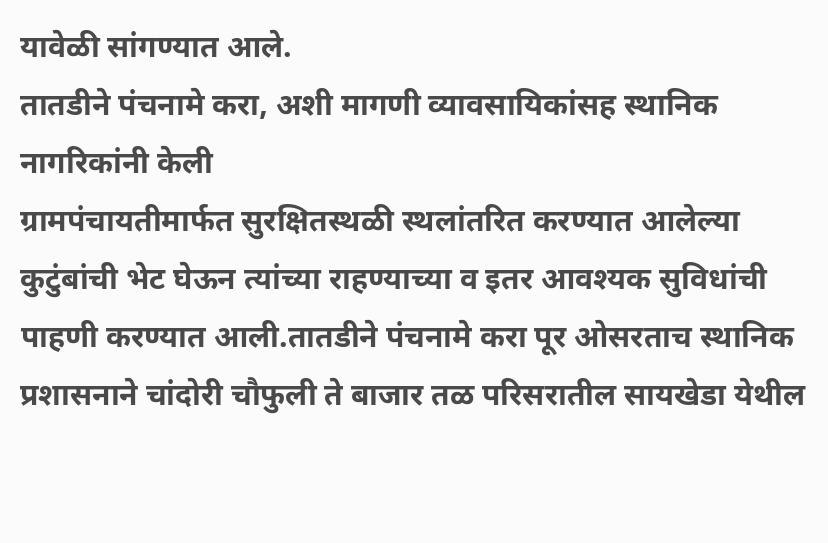यावेळी सांगण्यात आले.
तातडीने पंचनामे करा, अशी मागणी व्यावसायिकांसह स्थानिक नागरिकांनी केली
ग्रामपंचायतीमार्फत सुरक्षितस्थळी स्थलांतरित करण्यात आलेल्या कुटुंबांची भेट घेऊन त्यांच्या राहण्याच्या व इतर आवश्यक सुविधांची पाहणी करण्यात आली.तातडीने पंचनामे करा पूर ओसरताच स्थानिक प्रशासनाने चांदोरी चौफुली ते बाजार तळ परिसरातील सायखेडा येथील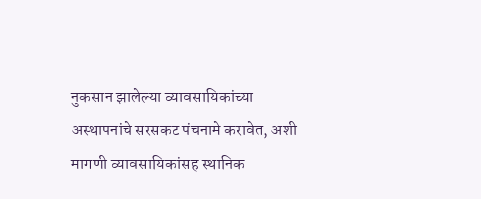नुकसान झालेल्या व्यावसायिकांच्या अस्थापनांचे सरसकट पंचनामे करावेत, अशी मागणी व्यावसायिकांसह स्थानिक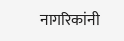नागरिकांनी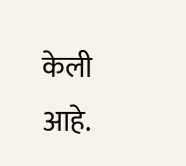केली आहे.